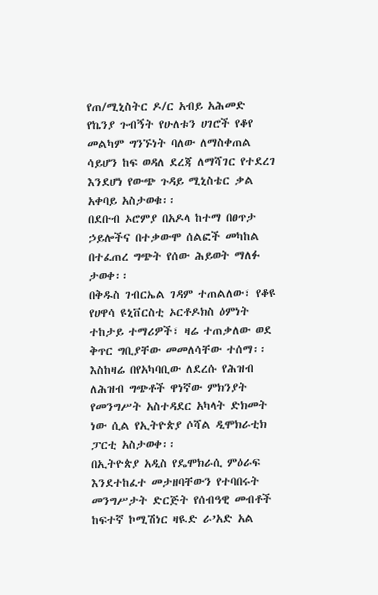የጠ/ሚኒስትር ዶ/ር አብይ አሕመድ የኬንያ ጉብኝት የሁለቱን ሀገሮች የቆየ መልካም ግንኙነት ባለው ለማስቀጠል ሳይሆን ከፍ ወዳለ ደረጃ ለማሻገር የተደረገ እንደሆነ የውጭ ጉዳይ ሚኒስቴር ቃል አቀባይ አስታወቁ፡፡
በደቡብ ኦሮምያ በአዶላ ከተማ በፀጥታ ኃይሎችና በተቃውሞ ሰልፎች መካከል በተፈጠረ ግጭት የሰው ሕይወት ማለፉ ታወቀ፡፡
በቅዱስ ገብርኤል ገዳም ተጠልለው፣ የቆዩ የሀዋሳ ዩኒቨርስቲ ኦርቶዶክስ ዕምነት ተከታይ ተማሪዎች፣ ዛሬ ተጠቃለው ወደ ቅጥር ግቢያቸው መመለሳቸው ተሰማ፡፡
እስከዛሬ በየአካባቢው ለደረሱ የሕዝብ ለሕዝብ ግጭቶች ዋነኛው ምክንያት የመንግሥት አስተዳደር አካላት ድክመት ነው ሲል የኢትዮጵያ ሶሻል ዲሞክራቲክ ፓርቲ አስታወቀ፡፡
በኢትዮጵያ አዲስ የዴሞክራሲ ምዕራፍ እንደተከፈተ መታዘባቸውን የተባበሩት መንግሥታት ድርጅት የሰብዓዊ መብቶች ከፍተኛ ኮሚሽነር ዛዪድ ራ’አድ አል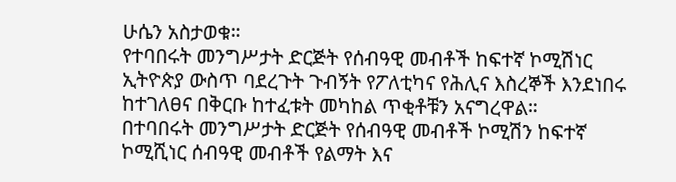ሁሴን አስታወቁ።
የተባበሩት መንግሥታት ድርጅት የሰብዓዊ መብቶች ከፍተኛ ኮሚሽነር ኢትዮጵያ ውስጥ ባደረጉት ጉብኝት የፖለቲካና የሕሊና እስረኞች እንደነበሩ ከተገለፀና በቅርቡ ከተፈቱት መካከል ጥቂቶቹን አናግረዋል።
በተባበሩት መንግሥታት ድርጅት የሰብዓዊ መብቶች ኮሚሽን ከፍተኛ ኮሚሺነር ሰብዓዊ መብቶች የልማት እና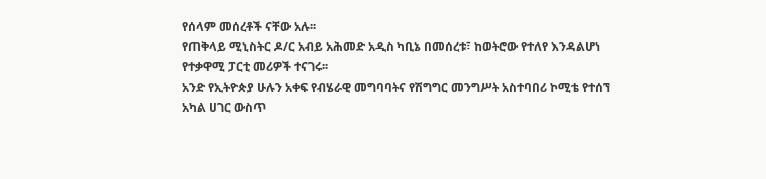የሰላም መሰረቶች ናቸው አሉ፡፡
የጠቅላይ ሚኒስትር ዶ/ር አብይ አሕመድ አዲስ ካቢኔ በመሰረቱ፣ ከወትሮው የተለየ እንዳልሆነ የተቃዋሚ ፓርቲ መሪዎች ተናገሩ፡፡
አንድ የኢትዮጵያ ሁሉን አቀፍ የብሄራዊ መግባባትና የሽግግር መንግሥት አስተባበሪ ኮሚቴ የተሰኘ አካል ሀገር ውስጥ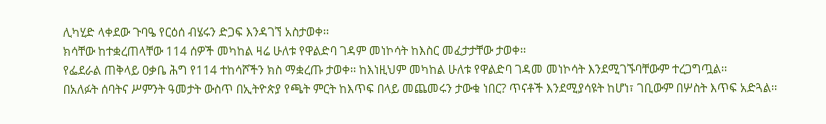ሊካሂድ ላቀደው ጉባዔ የርዕሰ ብሄሩን ድጋፍ እንዳገኘ አስታወቀ፡፡
ክሳቸው ከተቋረጠላቸው 114 ሰዎች መካከል ዛሬ ሁለቱ የዋልድባ ገዳም መነኮሳት ከእስር መፈታታቸው ታወቀ፡፡
የፌደራል ጠቅላይ ዐቃቤ ሕግ የ114 ተከሳሾችን ክስ ማቋረጡ ታወቀ፡፡ ከእነዚህም መካከል ሁለቱ የዋልድባ ገዳመ መነኮሳት እንደሚገኙባቸውም ተረጋግጧል፡፡
በአለፉት ሰባትና ሥምንት ዓመታት ውስጥ በኢትዮጵያ የጫት ምርት ከእጥፍ በላይ መጨመሩን ታውቁ ነበር? ጥናቶች እንደሚያሳዩት ከሆነ፣ ገቢውም በሦስት እጥፍ አድጓል፡፡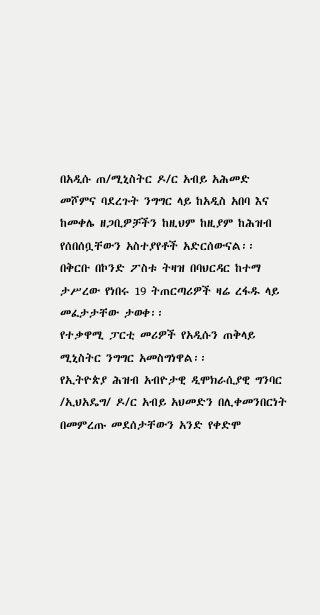በአዲሱ ጠ/ሚኒስትር ዶ/ር አብይ አሕመድ መሾምና ባደረጉት ንግግር ላይ ከአዲስ አበባ እና ከመቀሌ ዘጋቢዎቻችን ከዚህም ከዚያም ከሕዝብ የሰበሰቧቸውን አስተያየቶች አድርሰውናል፡፡
በቅርቡ በኮንድ ፖስቱ ትዛዝ በባህርዳር ከተማ ታሥረው የነበሩ 19 ትጠርጣሪዎች ዛሬ ረፋዱ ላይ መፈታታቸው ታወቀ፡፡
የተቃዋሚ ፓርቲ መሪዎች የአዲሱን ጠቅላይ ሚኒስትር ንግግር አመስግነዋል፡፡
የኢትዮጵያ ሕዝብ አብዮታዊ ዲሞክራሲያዊ ግንባር /ኢህአዴግ/ ዶ/ር አብይ አህመድን በሊቀመንበርነት በመምረጡ መደሰታቸውን አንድ የቀድሞ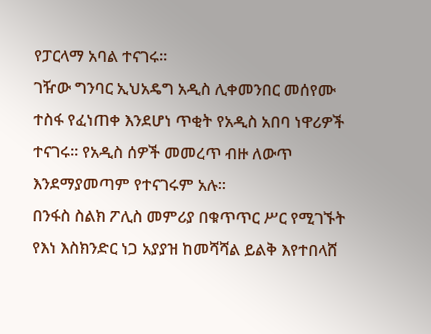የፓርላማ አባል ተናገሩ፡፡
ገዥው ግንባር ኢህአዴግ አዲስ ሊቀመንበር መሰየሙ ተስፋ የፈነጠቀ እንደሆነ ጥቂት የአዲስ አበባ ነዋሪዎች ተናገሩ፡፡ የአዲስ ሰዎች መመረጥ ብዙ ለውጥ እንደማያመጣም የተናገሩም አሉ፡፡
በንፋስ ስልክ ፖሊስ መምሪያ በቁጥጥር ሥር የሚገኙት የእነ እስክንድር ነጋ አያያዝ ከመሻሻል ይልቅ እየተበላሸ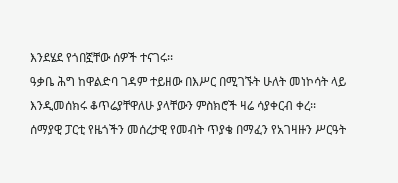እንደሄደ የጎበኟቸው ሰዎች ተናገሩ፡፡
ዓቃቤ ሕግ ከዋልድባ ገዳም ተይዘው በእሥር በሚገኙት ሁለት መነኮሳት ላይ እንዲመሰክሩ ቆጥሬያቸዋለሁ ያላቸውን ምስክሮች ዛሬ ሳያቀርብ ቀረ፡፡
ሰማያዊ ፓርቲ የዜጎችን መሰረታዊ የመብት ጥያቄ በማፈን የአገዛዙን ሥርዓት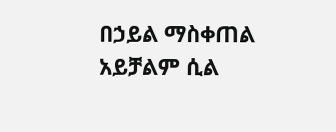በኃይል ማስቀጠል አይቻልም ሲል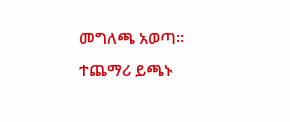መግለጫ አወጣ፡፡
ተጨማሪ ይጫኑ